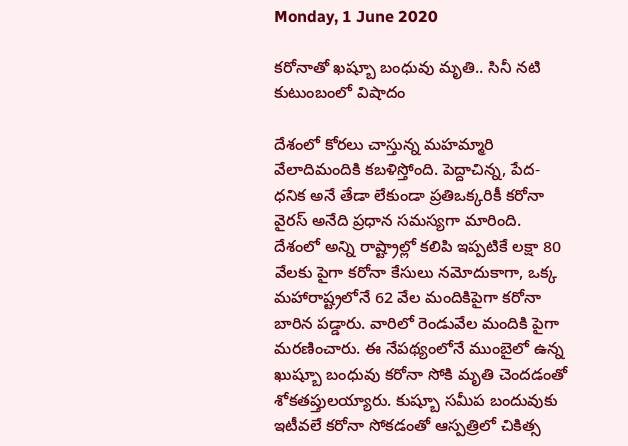Monday, 1 June 2020

కరోనాతో ఖష్బూ బంధువు మృతి.. సినీ నటి కుటుంబంలో విషాదం

దేశంలో కోరలు చాస్తున్న మహమ్మారి వేలాదిమందికి కబళిస్తోంది. పెద్దాచిన్న, పేద- ధనిక అనే తేడా లేకుండా ప్రతిఒక్కరికీ కరోనా వైరస్ అనేది ప్రధాన సమస్యగా మారింది. దేశంలో అన్ని రాష్ట్రాల్లో కలిపి ఇప్పటికే లక్షా 80 వేలకు పైగా కరోనా కేసులు నమోదుకాగా, ఒక్క మహారాష్ట్రలోనే 62 వేల మందికిపైగా కరోనా బారిన పడ్డారు. వారిలో రెండువేల మందికి పైగా మరణించారు. ఈ నేపథ్యంలోనే ముంబైలో ఉన్న ఖుష్బూ బంధువు కరోనా సోకి మృతి చెందడంతో శోకతప్తులయ్యారు. కుష్బూ సమీప బందువుకు ఇటీవలే కరోనా సోకడంతో ఆస్పత్రిలో చికిత్స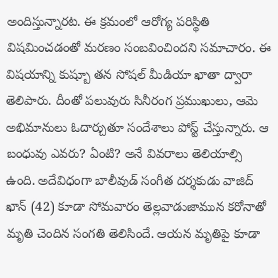అందిస్తున్నారట. ఈ క్రమంలో ఆరోగ్య పరిస్థితి విషమించడంతో మరణం సంబవించిందని సమాచారం. ఈ విషయాన్ని కుష్బూ తన సోషల్ మీడియా ఖాతా‌ ద్వారా తెలిపారు. దీంతో పలువురు సినీరంగ ప్రముఖులు, ఆమె అభిమానులు ఓదార్చుతూ సందేశాలు పోస్ట్ చేస్తున్నారు. ఆ బంధువు ఎవరు? ఏంటి? అనే వివరాలు తెలియాల్సి ఉంది. అదేవిధంగా బాలీవుడ్ సంగీత దర్శకుడు వాజిద్ ఖాన్ (42) కూడా సోమవారం తెల్లవాడుజామున కరోనాతో మృతి చెందిన సంగతి తెలిసిందే. ఆయన మృతిపై కూడా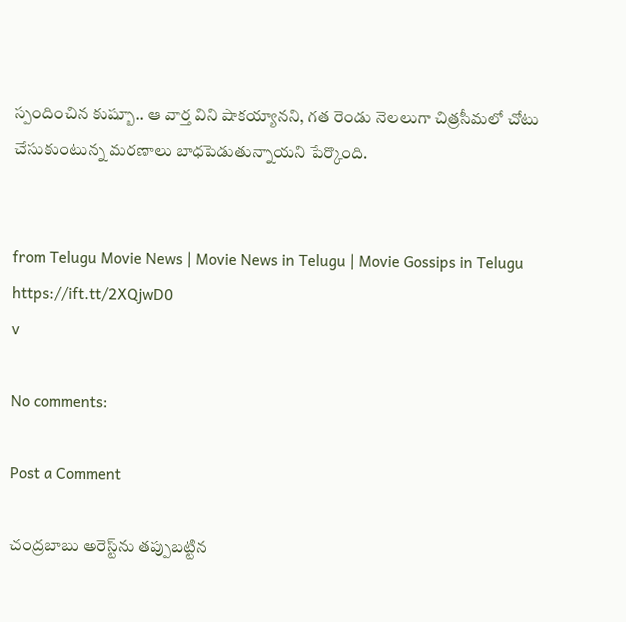స్పందించిన కుష్బూ.. ఆ వార్త విని షాకయ్యానని, గత రెండు నెలలుగా చిత్రసీమలో చోటు చేసుకుంటున్న మరణాలు బాధపెడుతున్నాయని పేర్కొంది.


from Telugu Movie News | Movie News in Telugu | Movie Gossips in Telugu https://ift.tt/2XQjwD0
v

No comments:

Post a Comment

చంద్రబాబు అరెస్ట్‌ను తప్పుబట్టిన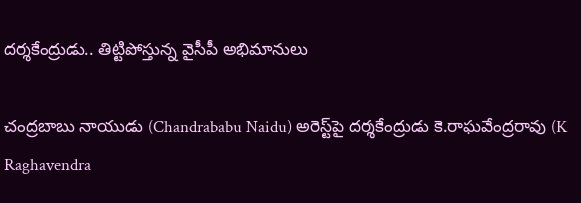దర్శకేంద్రుడు.. తిట్టిపోస్తున్న వైసీపీ అభిమానులు

చంద్రబాబు నాయుడు (Chandrababu Naidu) అరెస్ట్‌పై దర్శకేంద్రుడు కె.రాఘవేంద్రరావు (K Raghavendra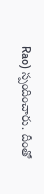Rao) స్పందించారు. దీంతో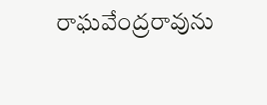రాఘవేంద్రరావును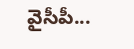వైసీపీ...